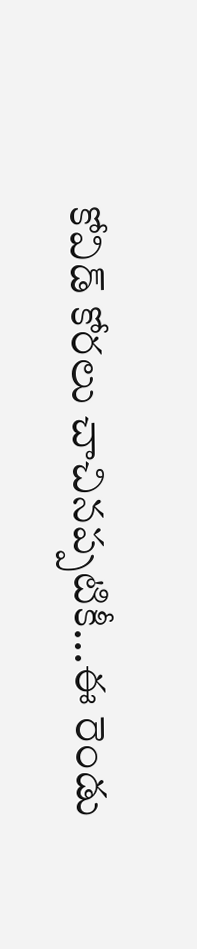కోవిడ్ కోరలు చాచినప్పటికీ...ఈ రెండు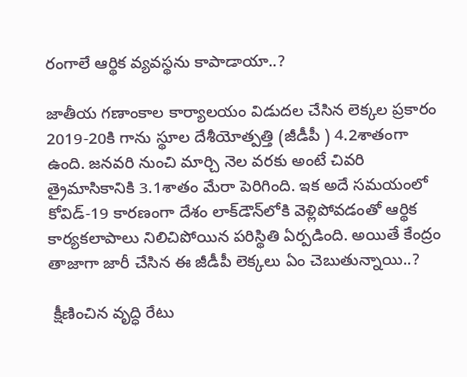రంగాలే ఆర్థిక వ్యవస్థను కాపాడాయా..?

జాతీయ గణాంకాల కార్యాలయం విడుదల చేసిన లెక్కల ప్రకారం 2019-20కి గాను స్థూల దేశీయోత్పత్తి (జీడీపీ ) 4.2శాతంగా ఉంది. జనవరి నుంచి మార్చి నెల వరకు అంటే చివరి త్రైమాసికానికి 3.1శాతం మేరా పెరిగింది. ఇక అదే సమయంలో కోవిడ్-19 కారణంగా దేశం లాక్‌డౌన్‌లోకి వెళ్లిపోవడంతో ఆర్థిక కార్యకలాపాలు నిలిచిపోయిన పరిస్థితి ఏర్పడింది. అయితే కేంద్రం తాజాగా జారీ చేసిన ఈ జీడీపీ లెక్కలు ఏం చెబుతున్నాయి..?

 క్షీణించిన వృద్ధి రేటు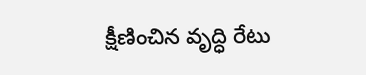క్షీణించిన వృద్ధి రేటు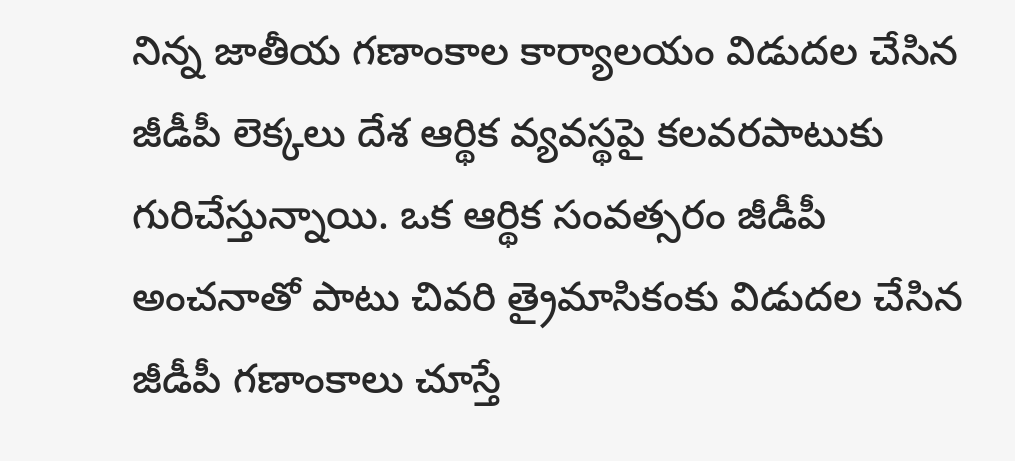నిన్న జాతీయ గణాంకాల కార్యాలయం విడుదల చేసిన జీడీపీ లెక్కలు దేశ ఆర్థిక వ్యవస్థపై కలవరపాటుకు గురిచేస్తున్నాయి. ఒక ఆర్థిక సంవత్సరం జీడీపీ అంచనాతో పాటు చివరి త్రైమాసికంకు విడుదల చేసిన జీడీపీ గణాంకాలు చూస్తే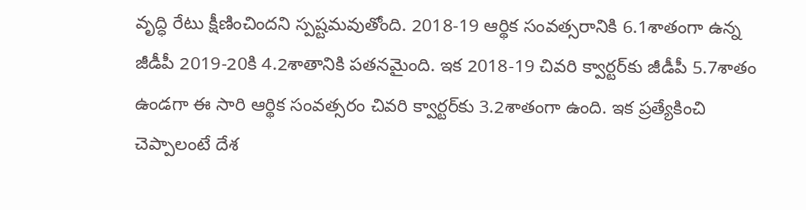వృద్ధి రేటు క్షీణించిందని స్పష్టమవుతోంది. 2018-19 ఆర్థిక సంవత్సరానికి 6.1శాతంగా ఉన్న జీడీపీ 2019-20కి 4.2శాతానికి పతనమైంది. ఇక 2018-19 చివరి క్వార్టర్‌కు జీడీపీ 5.7శాతం ఉండగా ఈ సారి ఆర్థిక సంవత్సరం చివరి క్వార్టర్‌కు 3.2శాతంగా ఉంది. ఇక ప్రత్యేకించి చెప్పాలంటే దేశ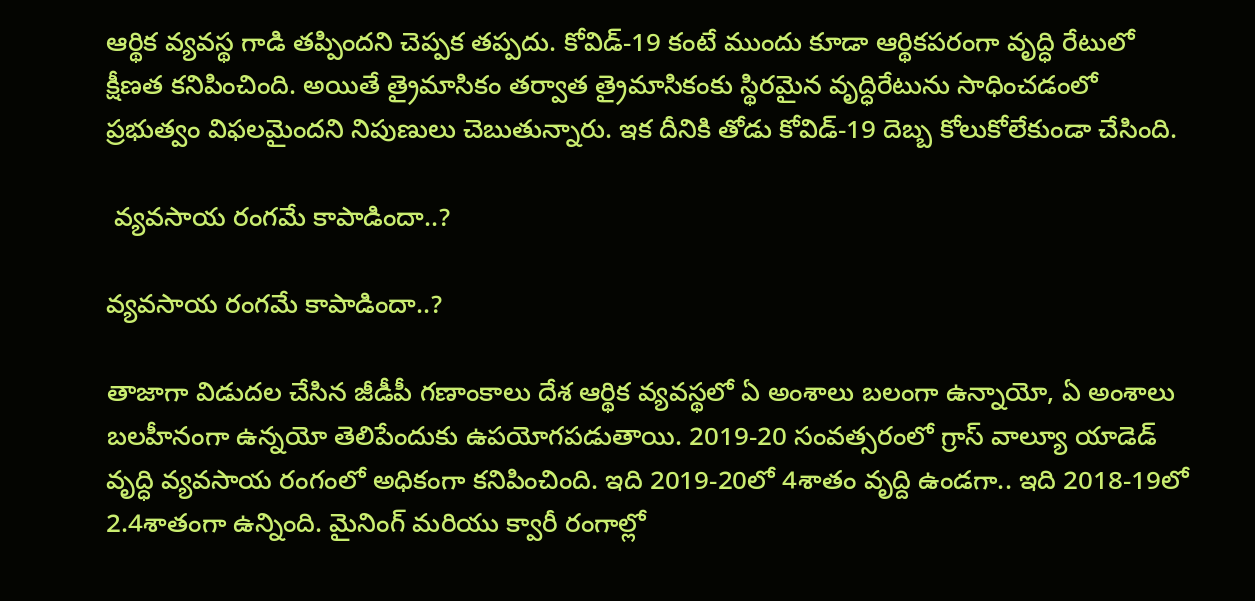ఆర్థిక వ్యవస్థ గాడి తప్పిందని చెప్పక తప్పదు. కోవిడ్-19 కంటే ముందు కూడా ఆర్థికపరంగా వృద్ధి రేటులో క్షీణత కనిపించింది. అయితే త్రైమాసికం తర్వాత త్రైమాసికంకు స్థిరమైన వృద్ధిరేటును సాధించడంలో ప్రభుత్వం విఫలమైందని నిపుణులు చెబుతున్నారు. ఇక దీనికి తోడు కోవిడ్-19 దెబ్బ కోలుకోలేకుండా చేసింది.

 వ్యవసాయ రంగమే కాపాడిందా..?

వ్యవసాయ రంగమే కాపాడిందా..?

తాజాగా విడుదల చేసిన జీడీపీ గణాంకాలు దేశ ఆర్థిక వ్యవస్థలో ఏ అంశాలు బలంగా ఉన్నాయో, ఏ అంశాలు బలహీనంగా ఉన్నయో తెలిపేందుకు ఉపయోగపడుతాయి. 2019-20 సంవత్సరంలో గ్రాస్ వాల్యూ యాడెడ్‌‌ వృద్ధి వ్యవసాయ రంగంలో అధికంగా కనిపించింది. ఇది 2019-20లో 4శాతం వృద్ది ఉండగా.. ఇది 2018-19లో 2.4శాతంగా ఉన్నింది. మైనింగ్ మరియు క్వారీ రంగాల్లో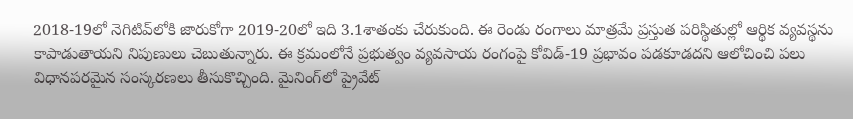2018-19లో నెగిటివ్‌లోకి జారుకోగా 2019-20లో ఇది 3.1శాతంకు చేరుకుంది. ఈ రెండు రంగాలు మాత్రమే ప్రస్తుత పరిస్థితుల్లో ఆర్థిక వ్యవస్థను కాపాడుతాయని నిపుణులు చెబుతున్నారు. ఈ క్రమంలోనే ప్రభుత్వం వ్యవసాయ రంగంపై కోవిడ్-19 ప్రభావం పడకూడదని ఆలోచించి పలు విధానపరమైన సంస్కరణలు తీసుకొచ్చింది. మైనింగ్‌లో ప్రైవేట్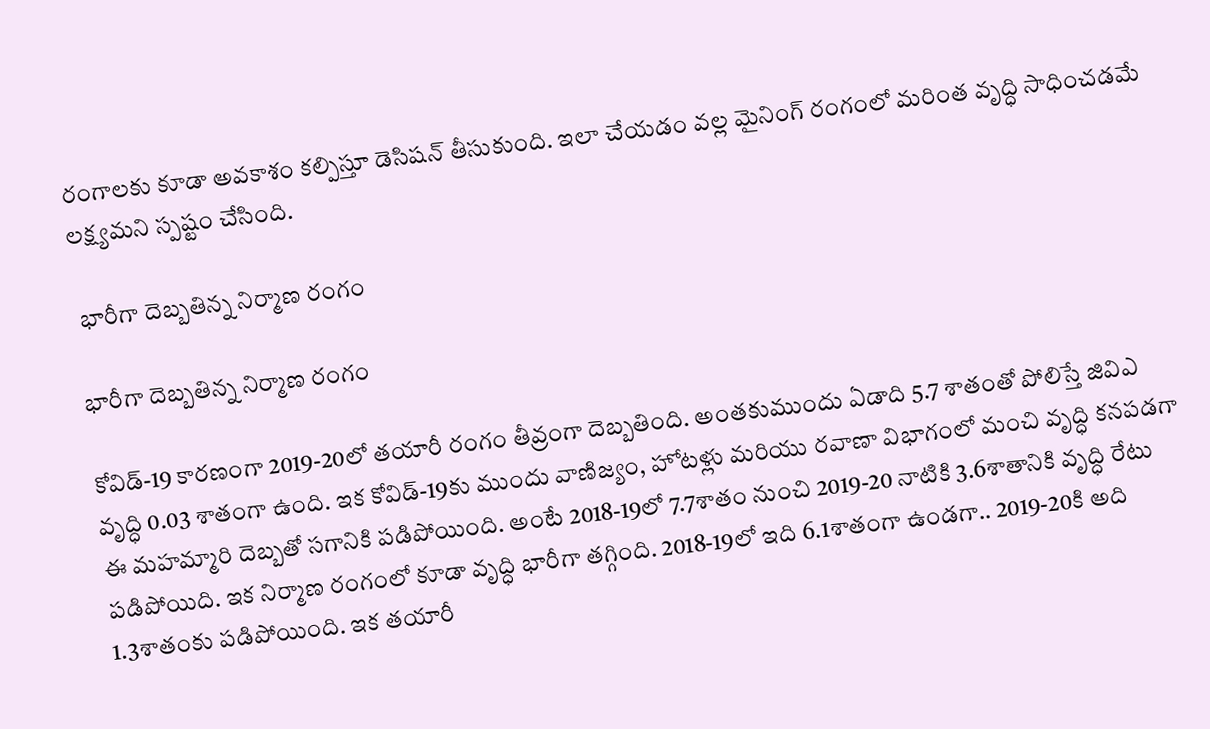రంగాలకు కూడా అవకాశం కల్పిస్తూ డెసిషన్ తీసుకుంది. ఇలా చేయడం వల్ల మైనింగ్ రంగంలో మరింత వృద్ధి సాధించడమే లక్ష్యమని స్పష్టం చేసింది.

 భారీగా దెబ్బతిన్న నిర్మాణ రంగం

భారీగా దెబ్బతిన్న నిర్మాణ రంగం

కోవిడ్-19 కారణంగా 2019-20లో తయారీ రంగం తీవ్రంగా దెబ్బతింది. అంతకుముందు ఏడాది 5.7 శాతంతో పోలిస్తే జివిఎ వృద్ధి 0.03 శాతంగా ఉంది. ఇక కోవిడ్-19కు ముందు వాణిజ్యం, హోటళ్లు మరియు రవాణా విభాగంలో మంచి వృద్ధి కనపడగా ఈ మహమ్మారి దెబ్బతో సగానికి పడిపోయింది. అంటే 2018-19లో 7.7శాతం నుంచి 2019-20 నాటికి 3.6శాతానికి వృద్ధి రేటు పడిపోయిది. ఇక నిర్మాణ రంగంలో కూడా వృద్ధి భారీగా తగ్గింది. 2018-19లో ఇది 6.1శాతంగా ఉండగా.. 2019-20కి అది 1.3శాతంకు పడిపోయింది. ఇక తయారీ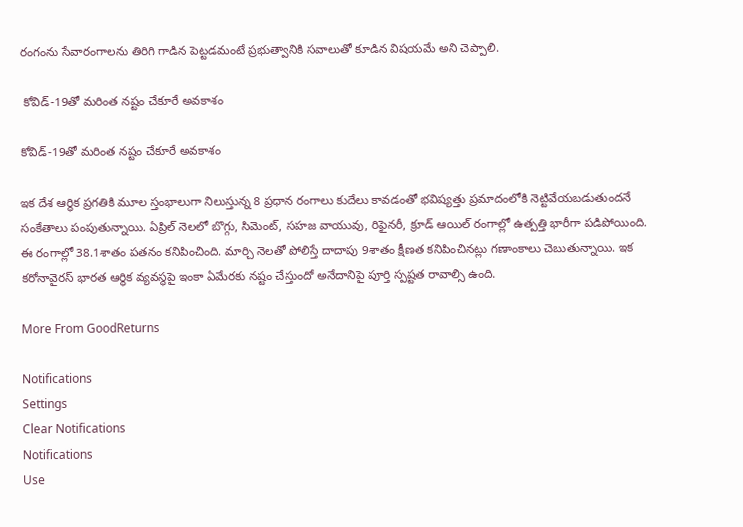రంగంను సేవారంగాలను తిరిగి గాడిన పెట్టడమంటే ప్రభుత్వానికి సవాలుతో కూడిన విషయమే అని చెప్పాలి.

 కోవిడ్-19తో మరింత నష్టం చేకూరే అవకాశం

కోవిడ్-19తో మరింత నష్టం చేకూరే అవకాశం

ఇక దేశ ఆర్థిక ప్రగతికి మూల స్తంభాలుగా నిలుస్తున్న 8 ప్రధాన రంగాలు కుదేలు కావడంతో భవిష్యత్తు ప్రమాదంలోకి నెట్టివేయబడుతుందనే సంకేతాలు పంపుతున్నాయి. ఏప్రిల్ నెలలో బొగ్గు, సిమెంట్, సహజ వాయువు, రిఫైనరీ, క్రూడ్ ఆయిల్ రంగాల్లో ఉత్పత్తి భారీగా పడిపోయింది. ఈ రంగాల్లో 38.1శాతం పతనం కనిపించింది. మార్చి నెలతో పోలిస్తే దాదాపు 9శాతం క్షీణత కనిపించినట్లు గణాంకాలు చెబుతున్నాయి. ఇక కరోనావైరస్ భారత ఆర్థిక వ్యవస్థపై ఇంకా ఏమేరకు నష్టం చేస్తుందో అనేదానిపై పూర్తి స్పష్టత రావాల్సి ఉంది.

More From GoodReturns

Notifications
Settings
Clear Notifications
Notifications
Use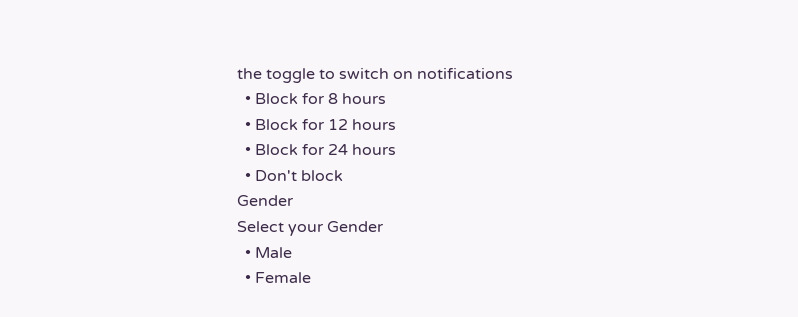the toggle to switch on notifications
  • Block for 8 hours
  • Block for 12 hours
  • Block for 24 hours
  • Don't block
Gender
Select your Gender
  • Male
  • Female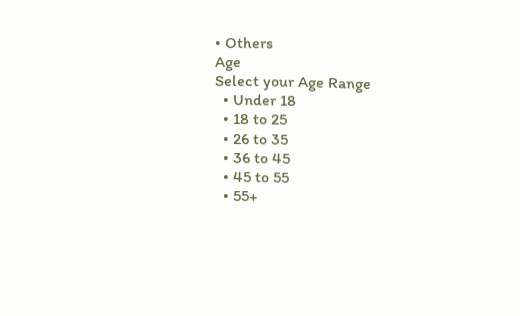• Others
Age
Select your Age Range
  • Under 18
  • 18 to 25
  • 26 to 35
  • 36 to 45
  • 45 to 55
  • 55+